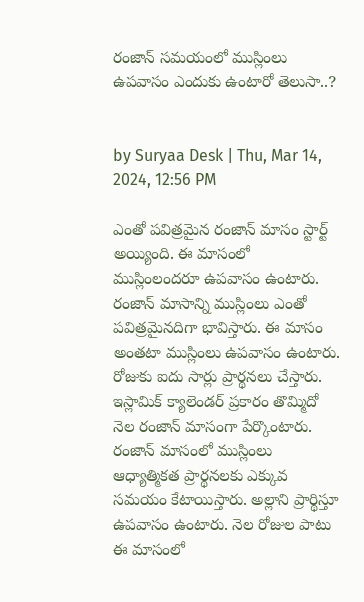రంజాన్ సమయంలో ముస్లింలు ఉపవాసం ఎందుకు ఉంటారో తెలుసా..?


by Suryaa Desk | Thu, Mar 14, 2024, 12:56 PM

ఎంతో పవిత్రమైన రంజాన్ మాసం స్టార్ట్ అయ్యింది. ఈ మాసంలో ముస్లింలందరూ ఉపవాసం ఉంటారు. రంజాన్ మాసాన్ని ముస్లింలు ఎంతో పవిత్రమైనదిగా భావిస్తారు. ఈ మాసం అంతటా ముస్లింలు ఉపవాసం ఉంటారు. రోజుకు ఐదు సార్లు ప్రార్థనలు చేస్తారు.
ఇస్లామిక్ క్యాలెండర్ ప్రకారం తొమ్మిదో నెల రంజాన్ మాసంగా పేర్కొంటారు. రంజాన్ మాసంలో ముస్లింలు ఆధ్యాత్మికత ప్రార్థనలకు ఎక్కువ సమయం కేటాయిస్తారు. అల్లాని ప్రార్థిస్తూ ఉపవాసం ఉంటారు. నెల రోజుల పాటు ఈ మాసంలో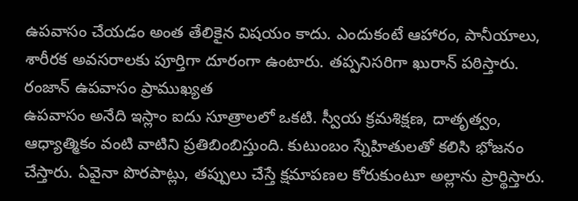ఉపవాసం చేయడం అంత తేలికైన విషయం కాదు. ఎందుకంటే ఆహారం, పానీయాలు, శారీరక అవసరాలకు పూర్తిగా దూరంగా ఉంటారు. తప్పనిసరిగా ఖురాన్ పఠిస్తారు.
రంజాన్ ఉపవాసం ప్రాముఖ్యత
ఉపవాసం అనేది ఇస్లాం ఐదు సూత్రాలలో ఒకటి. స్వీయ క్రమశిక్షణ, దాతృత్వం, ఆధ్యాత్మికం వంటి వాటిని ప్రతిబింబిస్తుంది. కుటుంబం స్నేహితులతో కలిసి భోజనం చేస్తారు. ఏవైనా పొరపాట్లు, తప్పులు చేస్తే క్షమాపణల కోరుకుంటూ అల్లాను ప్రార్థిస్తారు.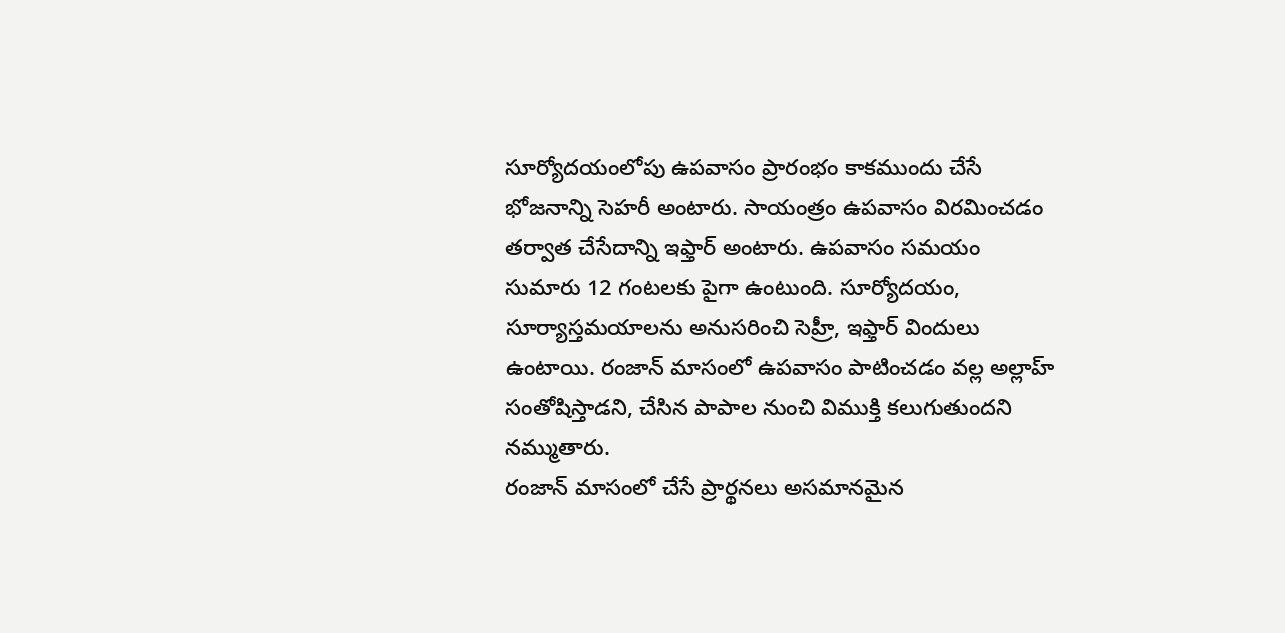సూర్యోదయంలోపు ఉపవాసం ప్రారంభం కాకముందు చేసే భోజనాన్ని సెహరీ అంటారు. సాయంత్రం ఉపవాసం విరమించడం తర్వాత చేసేదాన్ని ఇఫ్తార్ అంటారు. ఉపవాసం సమయం సుమారు 12 గంటలకు పైగా ఉంటుంది. సూర్యోదయం, సూర్యాస్తమయాలను అనుసరించి సెహ్రీ, ఇఫ్తార్ విందులు ఉంటాయి. రంజాన్ మాసంలో ఉపవాసం పాటించడం వల్ల అల్లాహ్ సంతోషిస్తాడని, చేసిన పాపాల నుంచి విముక్తి కలుగుతుందని నమ్ముతారు.
రంజాన్ మాసంలో చేసే ప్రార్థనలు అసమానమైన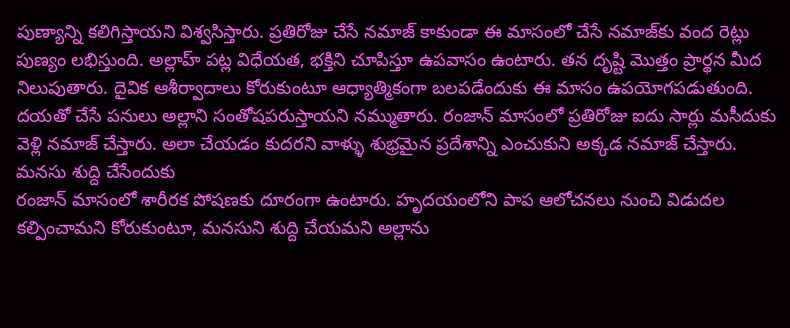పుణ్యాన్ని కలిగిస్తాయని విశ్వసిస్తారు. ప్రతిరోజు చేసే నమాజ్ కాకుండా ఈ మాసంలో చేసే నమాజ్‌కు వంద రెట్లు పుణ్యం లభిస్తుంది. అల్లాహ్ పట్ల విధేయత, భక్తిని చూపిస్తూ ఉపవాసం ఉంటారు. తన దృష్టి మొత్తం ప్రార్థన మీద నిలుపుతారు. దైవిక ఆశీర్వాదాలు కోరుకుంటూ ఆధ్యాత్మికంగా బలపడేందుకు ఈ మాసం ఉపయోగపడుతుంది. దయతో చేసే పనులు అల్లాని సంతోషపరుస్తాయని నమ్ముతారు. రంజాన్ మాసంలో ప్రతిరోజు ఐదు సార్లు మసీదుకు వెళ్లి నమాజ్ చేస్తారు. అలా చేయడం కుదరని వాళ్ళు శుభ్రమైన ప్రదేశాన్ని ఎంచుకుని అక్కడ నమాజ్ చేస్తారు.
మనసు శుద్ది చేసేందుకు
రంజాన్ మాసంలో శారీరక పోషణకు దూరంగా ఉంటారు. హృదయంలోని పాప ఆలోచనలు నుంచి విడుదల కల్పించామని కోరుకుంటూ, మనసుని శుద్ది చేయమని అల్లాను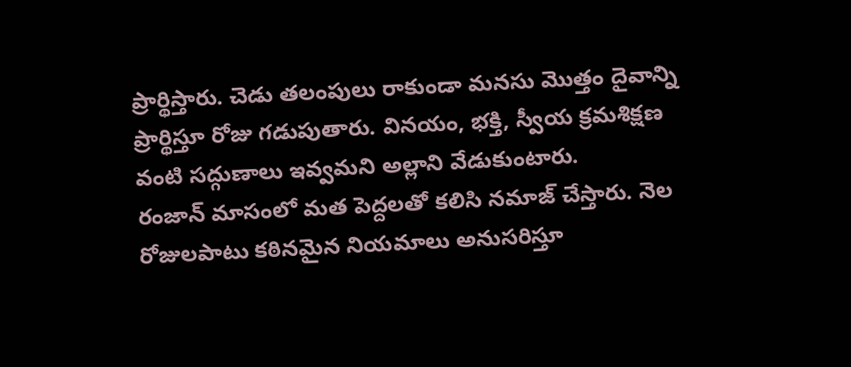ప్రార్థిస్తారు. చెడు తలంపులు రాకుండా మనసు మొత్తం దైవాన్ని ప్రార్థిస్తూ రోజు గడుపుతారు. వినయం, భక్తి, స్వీయ క్రమశిక్షణ వంటి సద్గుణాలు ఇవ్వమని అల్లాని వేడుకుంటారు.
రంజాన్ మాసంలో మత పెద్దలతో కలిసి నమాజ్ చేస్తారు. నెల రోజులపాటు కఠినమైన నియమాలు అనుసరిస్తూ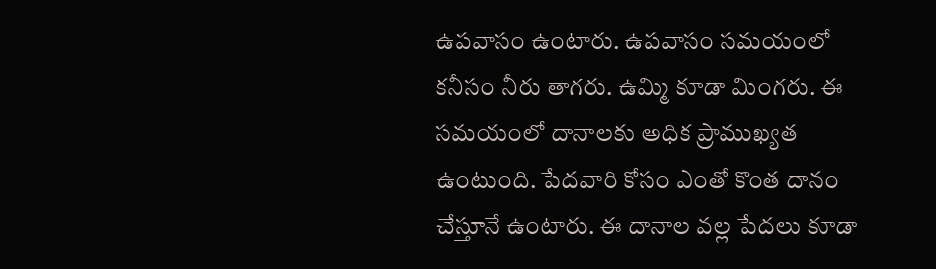ఉపవాసం ఉంటారు. ఉపవాసం సమయంలో కనీసం నీరు తాగరు. ఉమ్మి కూడా మింగరు. ఈ సమయంలో దానాలకు అధిక ప్రాముఖ్యత ఉంటుంది. పేదవారి కోసం ఎంతో కొంత దానం చేస్తూనే ఉంటారు. ఈ దానాల వల్ల పేదలు కూడా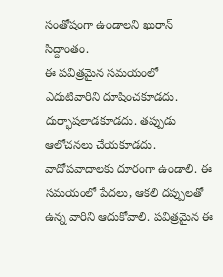సంతోషంగా ఉండాలని ఖురాన్ సిద్దాంతం.
ఈ పవిత్రమైన సమయంలో ఎదుటివారిని దూషించకూడదు. దుర్భాషలాడకూడదు. తప్పుడు ఆలోచనలు చేయకూడదు. వాదోపవాదాలకు దూరంగా ఉండాలి. ఈ సమయంలో పేదలు, ఆకలి దప్పులతో ఉన్న వారిని ఆదుకోవాలి. పవిత్రమైన ఈ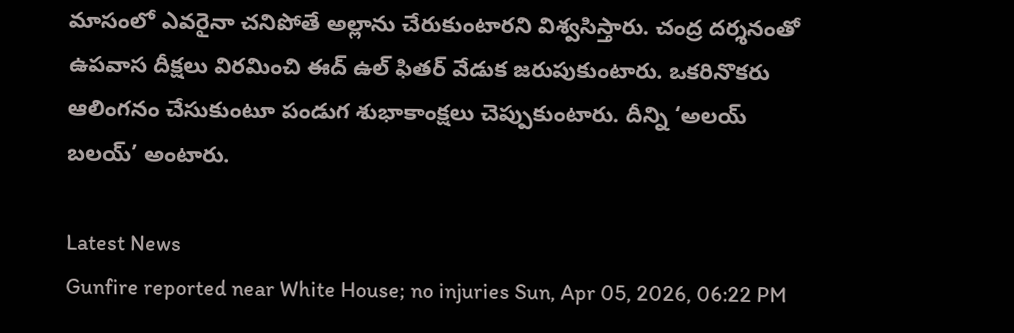మాసంలో ఎవరైనా చనిపోతే అల్లాను చేరుకుంటారని విశ్వసిస్తారు. చంద్ర దర్శనంతో ఉపవాస దీక్షలు విరమించి ఈద్ ఉల్ ఫితర్ వేడుక జరుపుకుంటారు. ఒకరినొకరు ఆలింగనం చేసుకుంటూ పండుగ శుభాకాంక్షలు చెప్పుకుంటారు. దీన్ని ‘అలయ్ బలయ్’ అంటారు.

Latest News
Gunfire reported near White House; no injuries Sun, Apr 05, 2026, 06:22 PM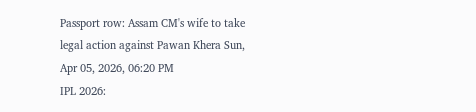Passport row: Assam CM's wife to take legal action against Pawan Khera Sun, Apr 05, 2026, 06:20 PM
IPL 2026: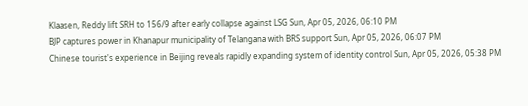Klaasen, Reddy lift SRH to 156/9 after early collapse against LSG Sun, Apr 05, 2026, 06:10 PM
BJP captures power in Khanapur municipality of Telangana with BRS support Sun, Apr 05, 2026, 06:07 PM
Chinese tourist's experience in Beijing reveals rapidly expanding system of identity control Sun, Apr 05, 2026, 05:38 PM